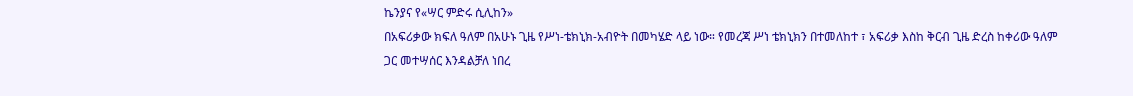ኬንያና የ«ሣር ምድሩ ሲሊከን»
በአፍሪቃው ክፍለ ዓለም በአሁኑ ጊዜ የሥነ-ቴክኒክ-አብዮት በመካሄድ ላይ ነው። የመረጃ ሥነ ቴክኒክን በተመለከተ ፣ አፍሪቃ እስከ ቅርብ ጊዜ ድረስ ከቀሪው ዓለም ጋር መተሣሰር እንዳልቻለ ነበረ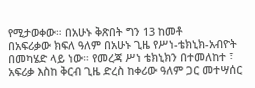የሚታወቀው። በአሁኑ ቅጽበት ግን 13 ከመቶ
በአፍሪቃው ክፍለ ዓለም በአሁኑ ጊዜ የሥነ-ቴክኒክ-አብዮት በመካሄድ ላይ ነው። የመረጃ ሥነ ቴክኒክን በተመለከተ ፣ አፍሪቃ እስከ ቅርብ ጊዜ ድረስ ከቀሪው ዓለም ጋር መተሣሰር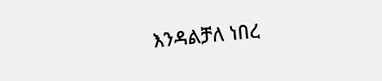እንዳልቻለ ነበረ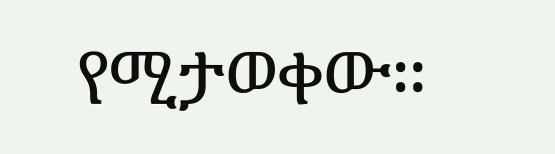የሚታወቀው።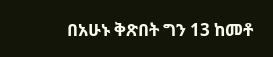በአሁኑ ቅጽበት ግን 13 ከመቶ